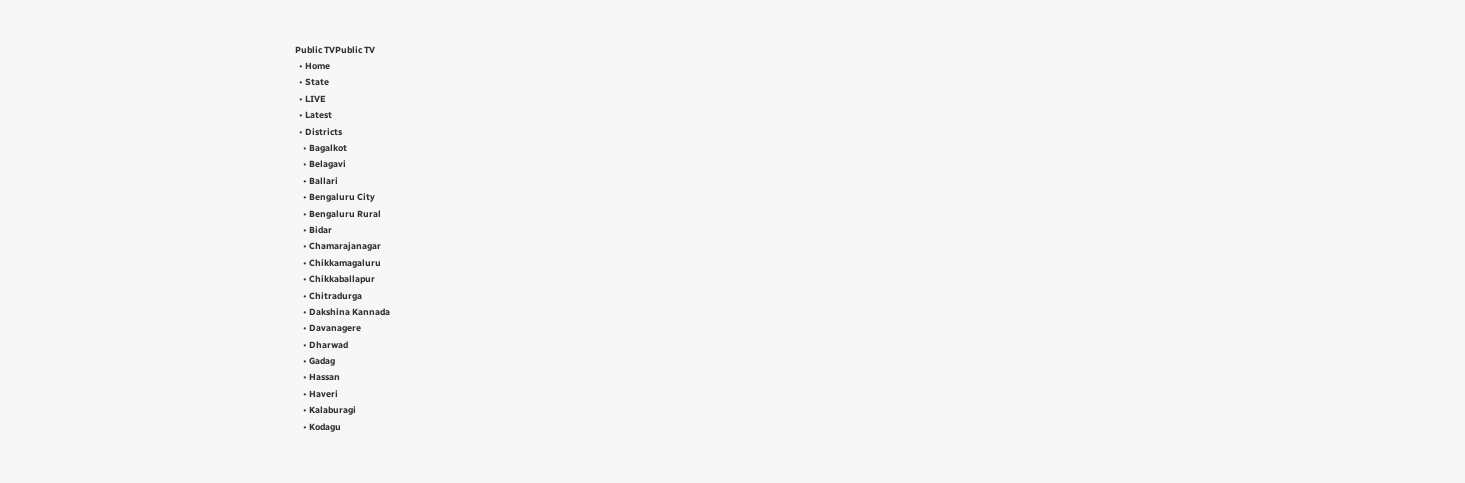Public TVPublic TV
  • Home
  • State
  • LIVE
  • Latest
  • Districts
    • Bagalkot
    • Belagavi
    • Ballari
    • Bengaluru City
    • Bengaluru Rural
    • Bidar
    • Chamarajanagar
    • Chikkamagaluru
    • Chikkaballapur
    • Chitradurga
    • Dakshina Kannada
    • Davanagere
    • Dharwad
    • Gadag
    • Hassan
    • Haveri
    • Kalaburagi
    • Kodagu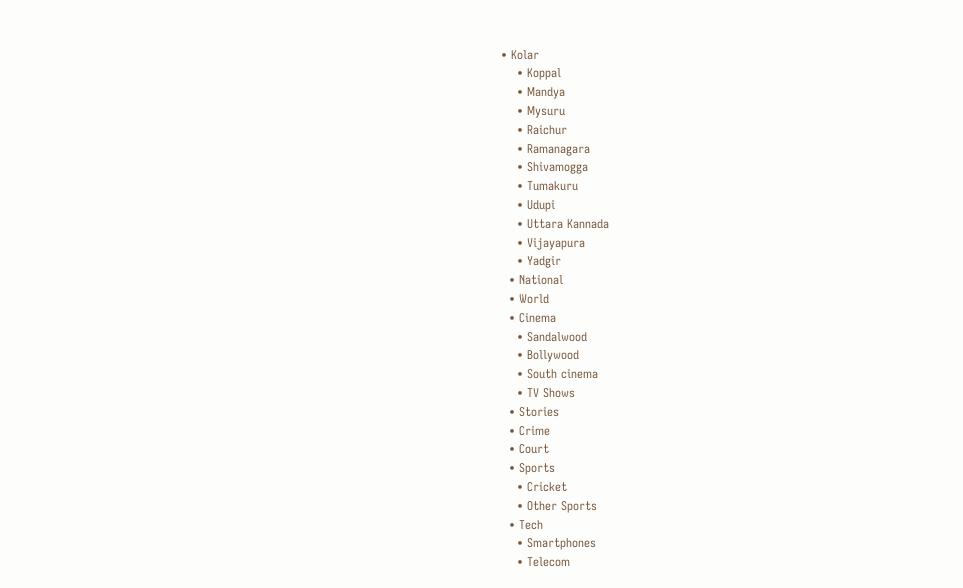• Kolar
    • Koppal
    • Mandya
    • Mysuru
    • Raichur
    • Ramanagara
    • Shivamogga
    • Tumakuru
    • Udupi
    • Uttara Kannada
    • Vijayapura
    • Yadgir
  • National
  • World
  • Cinema
    • Sandalwood
    • Bollywood
    • South cinema
    • TV Shows
  • Stories
  • Crime
  • Court
  • Sports
    • Cricket
    • Other Sports
  • Tech
    • Smartphones
    • Telecom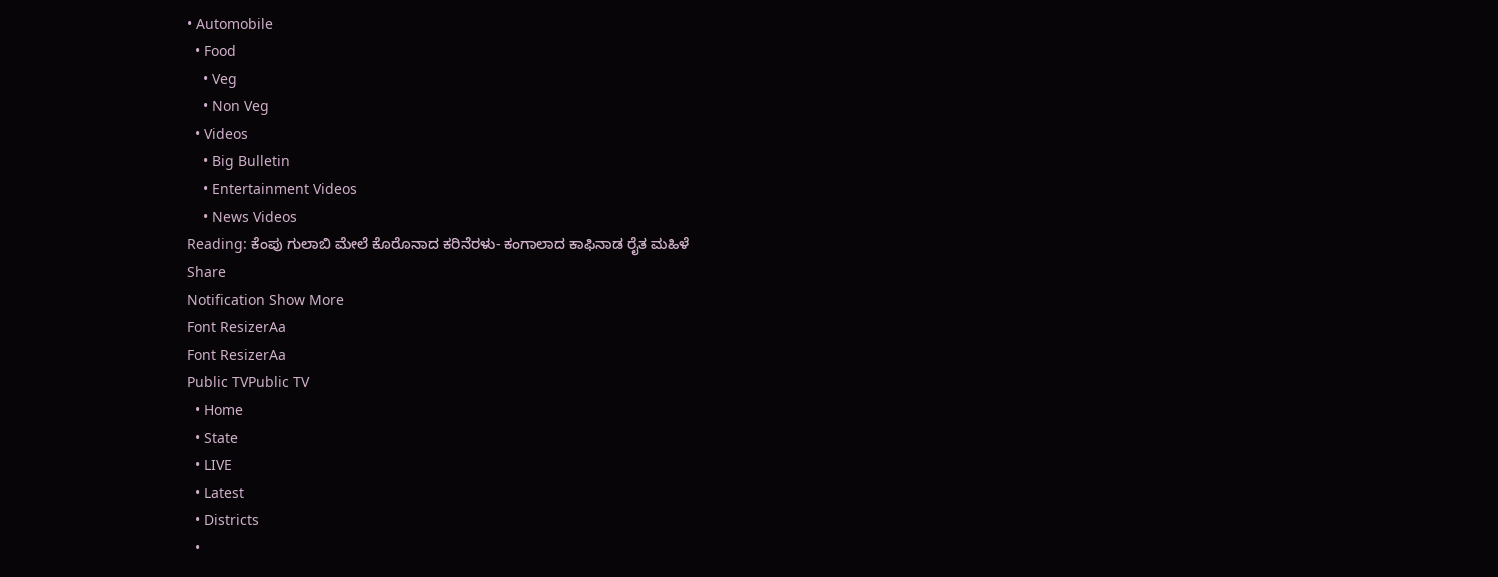• Automobile
  • Food
    • Veg
    • Non Veg
  • Videos
    • Big Bulletin
    • Entertainment Videos
    • News Videos
Reading: ಕೆಂಪು ಗುಲಾಬಿ ಮೇಲೆ ಕೊರೊನಾದ ಕರಿನೆರಳು- ಕಂಗಾಲಾದ ಕಾಫಿನಾಡ ರೈತ ಮಹಿಳೆ
Share
Notification Show More
Font ResizerAa
Font ResizerAa
Public TVPublic TV
  • Home
  • State
  • LIVE
  • Latest
  • Districts
  •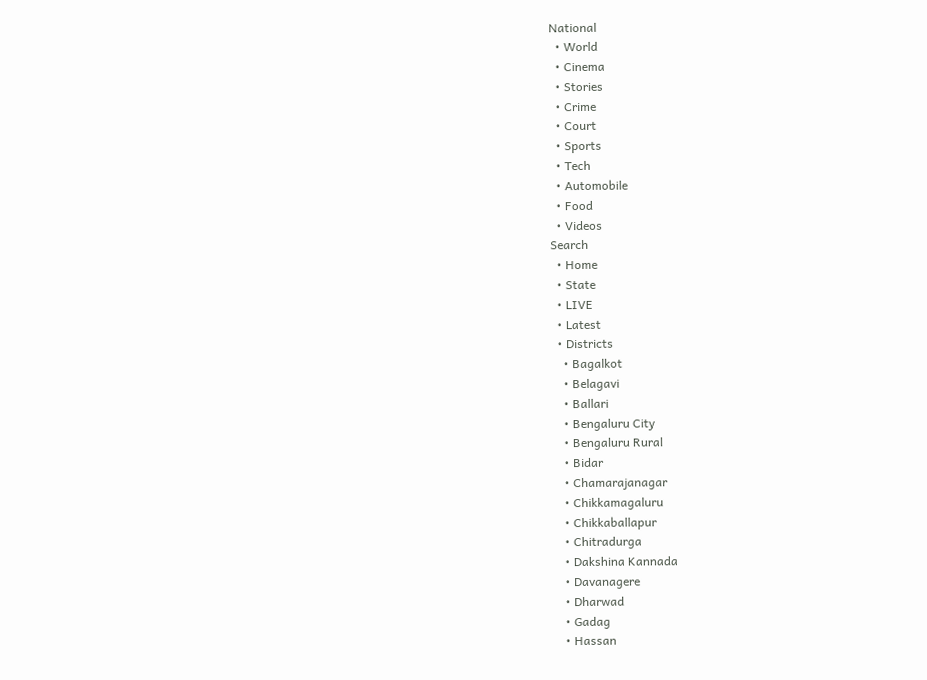National
  • World
  • Cinema
  • Stories
  • Crime
  • Court
  • Sports
  • Tech
  • Automobile
  • Food
  • Videos
Search
  • Home
  • State
  • LIVE
  • Latest
  • Districts
    • Bagalkot
    • Belagavi
    • Ballari
    • Bengaluru City
    • Bengaluru Rural
    • Bidar
    • Chamarajanagar
    • Chikkamagaluru
    • Chikkaballapur
    • Chitradurga
    • Dakshina Kannada
    • Davanagere
    • Dharwad
    • Gadag
    • Hassan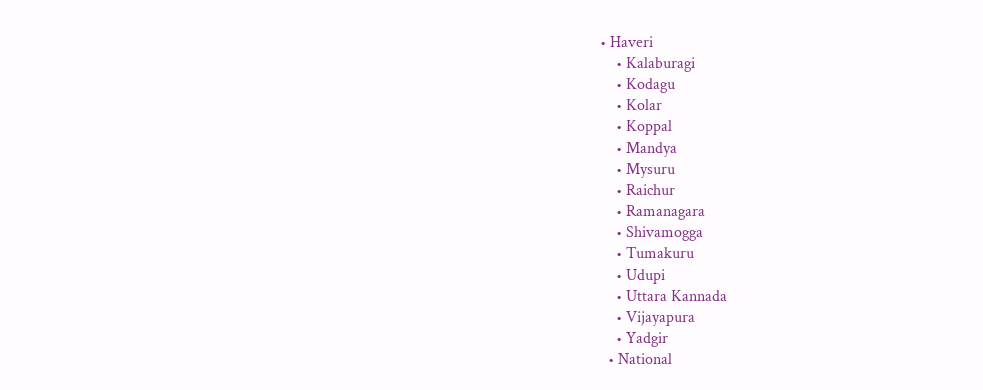• Haveri
    • Kalaburagi
    • Kodagu
    • Kolar
    • Koppal
    • Mandya
    • Mysuru
    • Raichur
    • Ramanagara
    • Shivamogga
    • Tumakuru
    • Udupi
    • Uttara Kannada
    • Vijayapura
    • Yadgir
  • National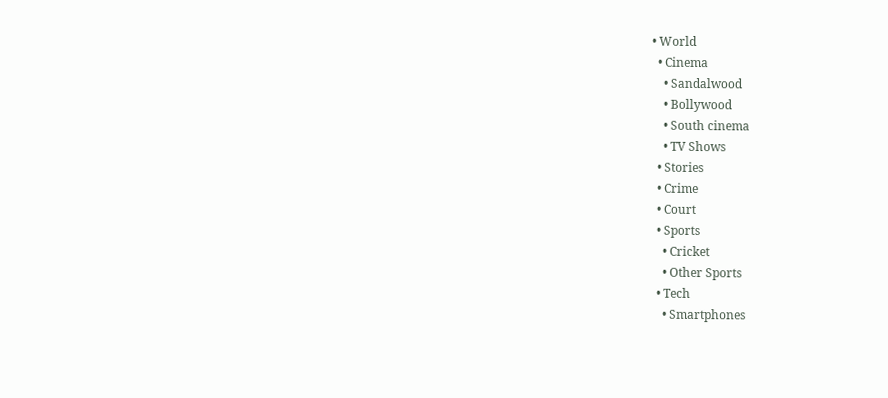• World
  • Cinema
    • Sandalwood
    • Bollywood
    • South cinema
    • TV Shows
  • Stories
  • Crime
  • Court
  • Sports
    • Cricket
    • Other Sports
  • Tech
    • Smartphones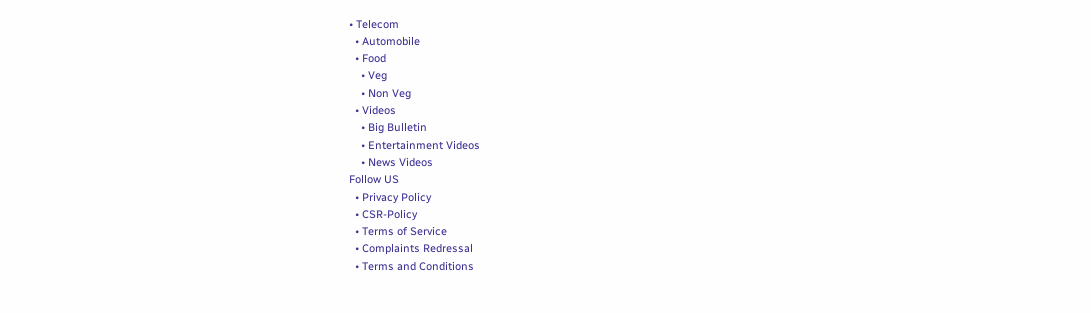• Telecom
  • Automobile
  • Food
    • Veg
    • Non Veg
  • Videos
    • Big Bulletin
    • Entertainment Videos
    • News Videos
Follow US
  • Privacy Policy
  • CSR-Policy
  • Terms of Service
  • Complaints Redressal
  • Terms and Conditions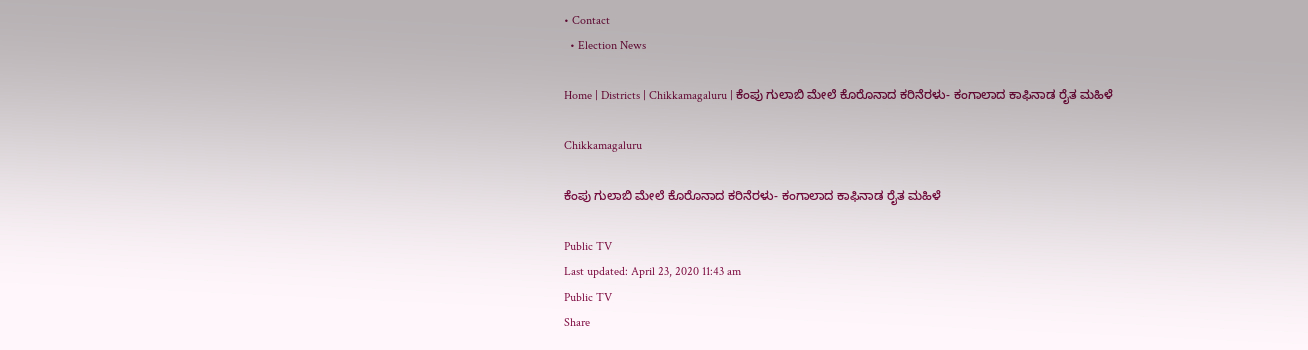• Contact
  • Election News

Home | Districts | Chikkamagaluru | ಕೆಂಪು ಗುಲಾಬಿ ಮೇಲೆ ಕೊರೊನಾದ ಕರಿನೆರಳು- ಕಂಗಾಲಾದ ಕಾಫಿನಾಡ ರೈತ ಮಹಿಳೆ

Chikkamagaluru

ಕೆಂಪು ಗುಲಾಬಿ ಮೇಲೆ ಕೊರೊನಾದ ಕರಿನೆರಳು- ಕಂಗಾಲಾದ ಕಾಫಿನಾಡ ರೈತ ಮಹಿಳೆ

Public TV
Last updated: April 23, 2020 11:43 am
Public TV
Share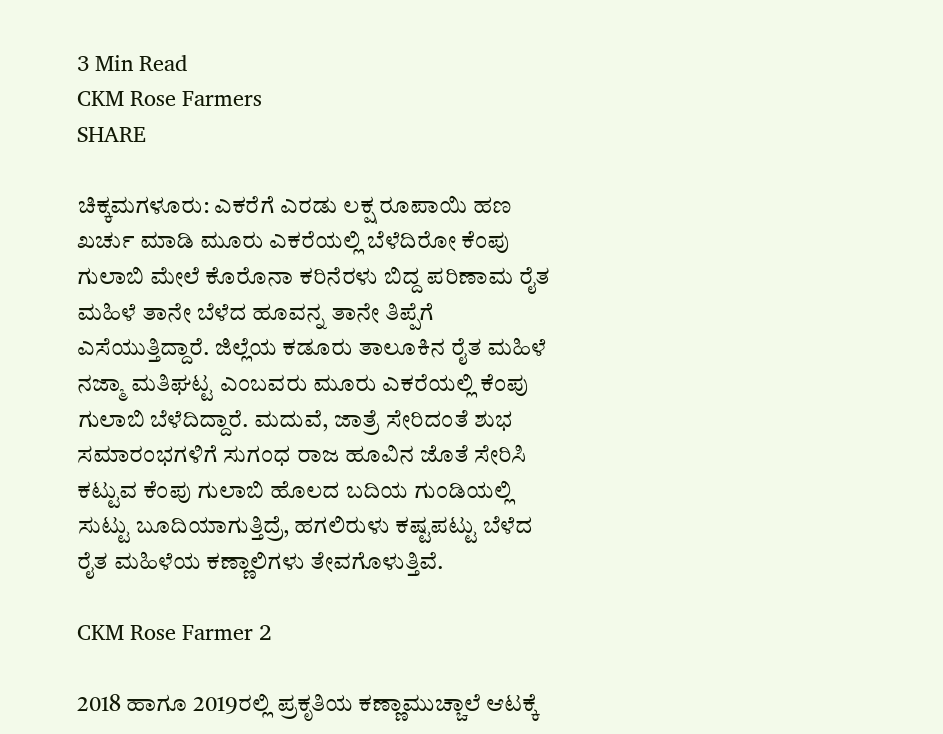3 Min Read
CKM Rose Farmers
SHARE

ಚಿಕ್ಕಮಗಳೂರು: ಎಕರೆಗೆ ಎರಡು ಲಕ್ಷ ರೂಪಾಯಿ ಹಣ ಖರ್ಚು ಮಾಡಿ ಮೂರು ಎಕರೆಯಲ್ಲಿ ಬೆಳೆದಿರೋ ಕೆಂಪು ಗುಲಾಬಿ ಮೇಲೆ ಕೊರೊನಾ ಕರಿನೆರಳು ಬಿದ್ದ ಪರಿಣಾಮ ರೈತ ಮಹಿಳೆ ತಾನೇ ಬೆಳೆದ ಹೂವನ್ನ ತಾನೇ ತಿಪ್ಪೆಗೆ ಎಸೆಯುತ್ತಿದ್ದಾರೆ. ಜಿಲ್ಲೆಯ ಕಡೂರು ತಾಲೂಕಿನ ರೈತ ಮಹಿಳೆ ನಜ್ಮಾ ಮತಿಘಟ್ಟ ಎಂಬವರು ಮೂರು ಎಕರೆಯಲ್ಲಿ ಕೆಂಪು ಗುಲಾಬಿ ಬೆಳೆದಿದ್ದಾರೆ. ಮದುವೆ, ಜಾತ್ರೆ ಸೇರಿದಂತೆ ಶುಭ ಸಮಾರಂಭಗಳಿಗೆ ಸುಗಂಧ ರಾಜ ಹೂವಿನ ಜೊತೆ ಸೇರಿಸಿ ಕಟ್ಟುವ ಕೆಂಪು ಗುಲಾಬಿ ಹೊಲದ ಬದಿಯ ಗುಂಡಿಯಲ್ಲಿ ಸುಟ್ಟು ಬೂದಿಯಾಗುತ್ತಿದ್ರೆ, ಹಗಲಿರುಳು ಕಷ್ಟಪಟ್ಟು ಬೆಳೆದ ರೈತ ಮಹಿಳೆಯ ಕಣ್ಣಾಲಿಗಳು ತೇವಗೊಳುತ್ತಿವೆ.

CKM Rose Farmer 2

2018 ಹಾಗೂ 2019ರಲ್ಲಿ ಪ್ರಕೃತಿಯ ಕಣ್ಣಾಮುಚ್ಚಾಲೆ ಆಟಕ್ಕೆ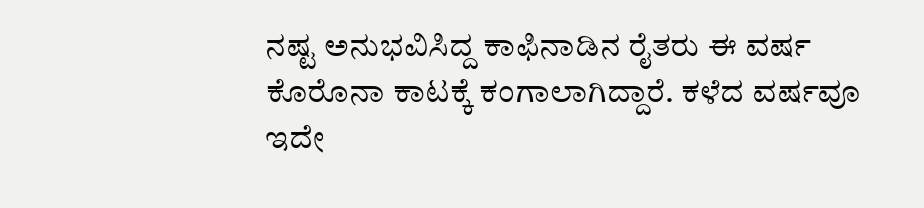ನಷ್ಟ ಅನುಭವಿಸಿದ್ದ ಕಾಫಿನಾಡಿನ ರೈತರು ಈ ವರ್ಷ ಕೊರೊನಾ ಕಾಟಕ್ಕೆ ಕಂಗಾಲಾಗಿದ್ದಾರೆ. ಕಳೆದ ವರ್ಷವೂ ಇದೇ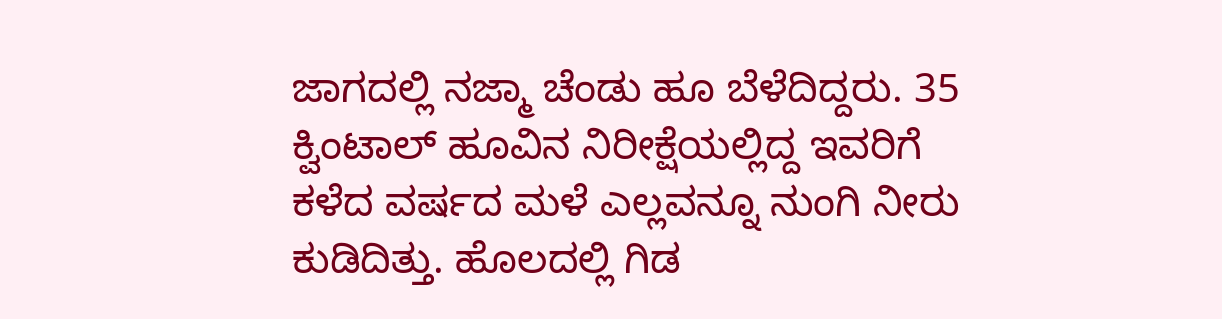ಜಾಗದಲ್ಲಿ ನಜ್ಮಾ ಚೆಂಡು ಹೂ ಬೆಳೆದಿದ್ದರು. 35 ಕ್ವಿಂಟಾಲ್ ಹೂವಿನ ನಿರೀಕ್ಷೆಯಲ್ಲಿದ್ದ ಇವರಿಗೆ ಕಳೆದ ವರ್ಷದ ಮಳೆ ಎಲ್ಲವನ್ನೂ ನುಂಗಿ ನೀರು ಕುಡಿದಿತ್ತು. ಹೊಲದಲ್ಲಿ ಗಿಡ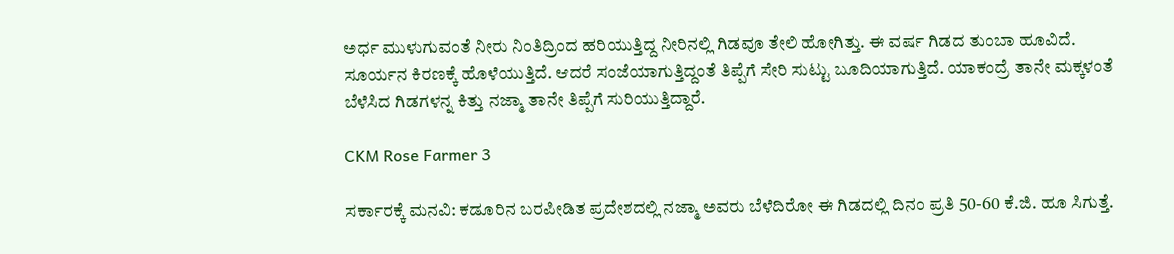ಅರ್ಧ ಮುಳುಗುವಂತೆ ನೀರು ನಿಂತಿದ್ರಿಂದ ಹರಿಯುತ್ತಿದ್ದ ನೀರಿನಲ್ಲಿ ಗಿಡವೂ ತೇಲಿ ಹೋಗಿತ್ತು. ಈ ವರ್ಷ ಗಿಡದ ತುಂಬಾ ಹೂವಿದೆ. ಸೂರ್ಯನ ಕಿರಣಕ್ಕೆ ಹೊಳೆಯುತ್ತಿದೆ. ಆದರೆ ಸಂಜೆಯಾಗುತ್ತಿದ್ದಂತೆ ತಿಪ್ಪೆಗೆ ಸೇರಿ ಸುಟ್ಟು ಬೂದಿಯಾಗುತ್ತಿದೆ. ಯಾಕಂದ್ರೆ ತಾನೇ ಮಕ್ಕಳಂತೆ ಬೆಳೆಸಿದ ಗಿಡಗಳನ್ನ ಕಿತ್ತು ನಜ್ಮಾ ತಾನೇ ತಿಪ್ಪೆಗೆ ಸುರಿಯುತ್ತಿದ್ದಾರೆ.

CKM Rose Farmer 3

ಸರ್ಕಾರಕ್ಕೆ ಮನವಿ: ಕಡೂರಿನ ಬರಪೀಡಿತ ಪ್ರದೇಶದಲ್ಲಿ ನಜ್ಮಾ ಅವರು ಬೆಳೆದಿರೋ ಈ ಗಿಡದಲ್ಲಿ ದಿನಂ ಪ್ರತಿ 50-60 ಕೆ.ಜಿ. ಹೂ ಸಿಗುತ್ತೆ.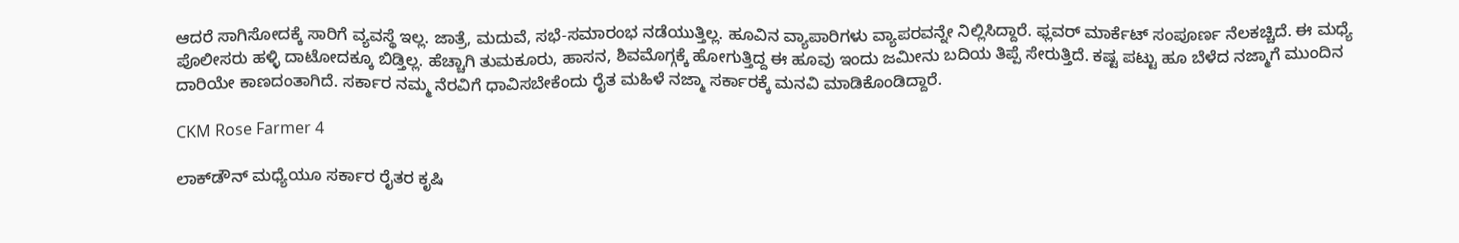ಆದರೆ ಸಾಗಿಸೋದಕ್ಕೆ ಸಾರಿಗೆ ವ್ಯವಸ್ಥೆ ಇಲ್ಲ. ಜಾತ್ರೆ, ಮದುವೆ, ಸಭೆ-ಸಮಾರಂಭ ನಡೆಯುತ್ತಿಲ್ಲ. ಹೂವಿನ ವ್ಯಾಪಾರಿಗಳು ವ್ಯಾಪರವನ್ನೇ ನಿಲ್ಲಿಸಿದ್ದಾರೆ. ಫ್ಲವರ್ ಮಾರ್ಕೆಟ್ ಸಂಪೂರ್ಣ ನೆಲಕಚ್ಚಿದೆ. ಈ ಮಧ್ಯೆ ಪೊಲೀಸರು ಹಳ್ಳಿ ದಾಟೋದಕ್ಕೂ ಬಿಡ್ತಿಲ್ಲ. ಹೆಚ್ಚಾಗಿ ತುಮಕೂರು, ಹಾಸನ, ಶಿವಮೊಗ್ಗಕ್ಕೆ ಹೋಗುತ್ತಿದ್ದ ಈ ಹೂವು ಇಂದು ಜಮೀನು ಬದಿಯ ತಿಪ್ಪೆ ಸೇರುತ್ತಿದೆ. ಕಷ್ಟ ಪಟ್ಟು ಹೂ ಬೆಳೆದ ನಜ್ಮಾಗೆ ಮುಂದಿನ ದಾರಿಯೇ ಕಾಣದಂತಾಗಿದೆ. ಸರ್ಕಾರ ನಮ್ಮ ನೆರವಿಗೆ ಧಾವಿಸಬೇಕೆಂದು ರೈತ ಮಹಿಳೆ ನಜ್ಮಾ ಸರ್ಕಾರಕ್ಕೆ ಮನವಿ ಮಾಡಿಕೊಂಡಿದ್ದಾರೆ.

CKM Rose Farmer 4

ಲಾಕ್‍ಡೌನ್ ಮಧ್ಯೆಯೂ ಸರ್ಕಾರ ರೈತರ ಕೃಷಿ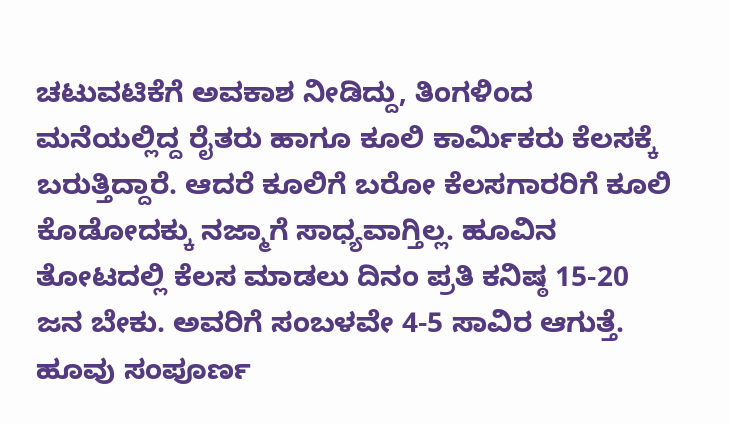ಚಟುವಟಿಕೆಗೆ ಅವಕಾಶ ನೀಡಿದ್ದು, ತಿಂಗಳಿಂದ ಮನೆಯಲ್ಲಿದ್ದ ರೈತರು ಹಾಗೂ ಕೂಲಿ ಕಾರ್ಮಿಕರು ಕೆಲಸಕ್ಕೆ ಬರುತ್ತಿದ್ದಾರೆ. ಆದರೆ ಕೂಲಿಗೆ ಬರೋ ಕೆಲಸಗಾರರಿಗೆ ಕೂಲಿ ಕೊಡೋದಕ್ಕು ನಜ್ಮಾಗೆ ಸಾಧ್ಯವಾಗ್ತಿಲ್ಲ. ಹೂವಿನ ತೋಟದಲ್ಲಿ ಕೆಲಸ ಮಾಡಲು ದಿನಂ ಪ್ರತಿ ಕನಿಷ್ಠ 15-20 ಜನ ಬೇಕು. ಅವರಿಗೆ ಸಂಬಳವೇ 4-5 ಸಾವಿರ ಆಗುತ್ತೆ. ಹೂವು ಸಂಪೂರ್ಣ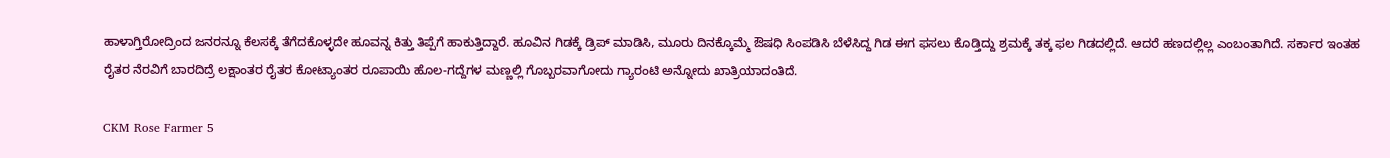ಹಾಳಾಗ್ತಿರೋದ್ರಿಂದ ಜನರನ್ನೂ ಕೆಲಸಕ್ಕೆ ತೆಗೆದಕೊಳ್ಳದೇ ಹೂವನ್ನ ಕಿತ್ತು ತಿಪ್ಪೆಗೆ ಹಾಕುತ್ತಿದ್ದಾರೆ. ಹೂವಿನ ಗಿಡಕ್ಕೆ ಡ್ರಿಪ್ ಮಾಡಿಸಿ, ಮೂರು ದಿನಕ್ಕೊಮ್ಮೆ ಔಷಧಿ ಸಿಂಪಡಿಸಿ ಬೆಳೆಸಿದ್ದ ಗಿಡ ಈಗ ಫಸಲು ಕೊಡ್ತಿದ್ದು ಶ್ರಮಕ್ಕೆ ತಕ್ಕ ಫಲ ಗಿಡದಲ್ಲಿದೆ. ಆದರೆ ಹಣದಲ್ಲಿಲ್ಲ ಎಂಬಂತಾಗಿದೆ. ಸರ್ಕಾರ ಇಂತಹ ರೈತರ ನೆರವಿಗೆ ಬಾರದಿದ್ರೆ ಲಕ್ಷಾಂತರ ರೈತರ ಕೋಟ್ಯಾಂತರ ರೂಪಾಯಿ ಹೊಲ-ಗದ್ದೆಗಳ ಮಣ್ಣಲ್ಲಿ ಗೊಬ್ಬರವಾಗೋದು ಗ್ಯಾರಂಟಿ ಅನ್ನೋದು ಖಾತ್ರಿಯಾದಂತಿದೆ.

CKM Rose Farmer 5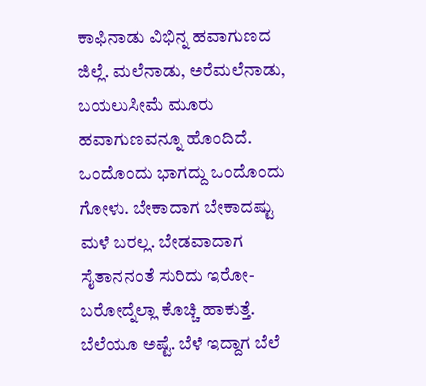ಕಾಫಿನಾಡು ವಿಭಿನ್ನ ಹವಾಗುಣದ ಜಿಲ್ಲೆ. ಮಲೆನಾಡು, ಅರೆಮಲೆನಾಡು, ಬಯಲುಸೀಮೆ ಮೂರು ಹವಾಗುಣವನ್ನೂ ಹೊಂದಿದೆ. ಒಂದೊಂದು ಭಾಗದ್ದು ಒಂದೊಂದು ಗೋಳು. ಬೇಕಾದಾಗ ಬೇಕಾದಷ್ಟು ಮಳೆ ಬರಲ್ಲ. ಬೇಡವಾದಾಗ ಸೈತಾನನಂತೆ ಸುರಿದು ಇರೋ-ಬರೋದ್ನೆಲ್ಲಾ ಕೊಚ್ಚಿ ಹಾಕುತ್ತೆ. ಬೆಲೆಯೂ ಅಷ್ಟೆ. ಬೆಳೆ ಇದ್ದಾಗ ಬೆಲೆ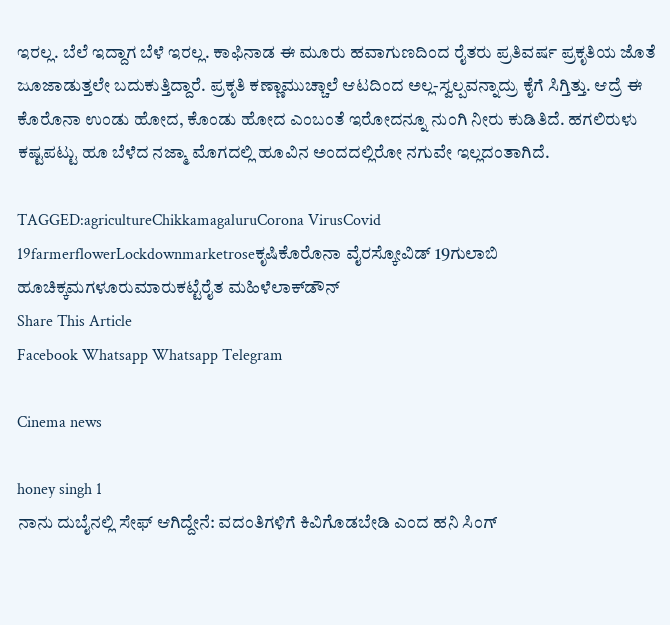ಇರಲ್ಲ. ಬೆಲೆ ಇದ್ದಾಗ ಬೆಳೆ ಇರಲ್ಲ. ಕಾಫಿನಾಡ ಈ ಮೂರು ಹವಾಗುಣದಿಂದ ರೈತರು ಪ್ರತಿವರ್ಷ ಪ್ರಕೃತಿಯ ಜೊತೆ ಜೂಜಾಡುತ್ತಲೇ ಬದುಕುತ್ತಿದ್ದಾರೆ. ಪ್ರಕೃತಿ ಕಣ್ಣಾಮುಚ್ಚಾಲೆ ಆಟದಿಂದ ಅಲ್ಲ-ಸ್ವಲ್ಪವನ್ನಾದ್ರು ಕೈಗೆ ಸಿಗ್ತಿತ್ತು. ಆದ್ರೆ ಈ ಕೊರೊನಾ ಉಂಡು ಹೋದ, ಕೊಂಡು ಹೋದ ಎಂಬಂತೆ ಇರೋದನ್ನೂ ನುಂಗಿ ನೀರು ಕುಡಿತಿದೆ. ಹಗಲಿರುಳು ಕಷ್ಟಪಟ್ಟು ಹೂ ಬೆಳೆದ ನಜ್ಮಾ ಮೊಗದಲ್ಲಿ ಹೂವಿನ ಅಂದದಲ್ಲಿರೋ ನಗುವೇ ಇಲ್ಲದಂತಾಗಿದೆ.

TAGGED:agricultureChikkamagaluruCorona VirusCovid 19farmerflowerLockdownmarketroseಕೃಷಿಕೊರೊನಾ ವೈರಸ್ಕೋವಿಡ್ 19ಗುಲಾಬಿ ಹೂಚಿಕ್ಕಮಗಳೂರುಮಾರುಕಟ್ಟೆರೈತ ಮಹಿಳೆಲಾಕ್‍ಡೌನ್
Share This Article
Facebook Whatsapp Whatsapp Telegram

Cinema news

honey singh 1
ನಾನು ದುಬೈನಲ್ಲಿ ಸೇಫ್ ಆಗಿದ್ದೇನೆ: ವದಂತಿಗಳಿಗೆ ಕಿವಿಗೊಡಬೇಡಿ ಎಂದ ಹನಿ ಸಿಂಗ್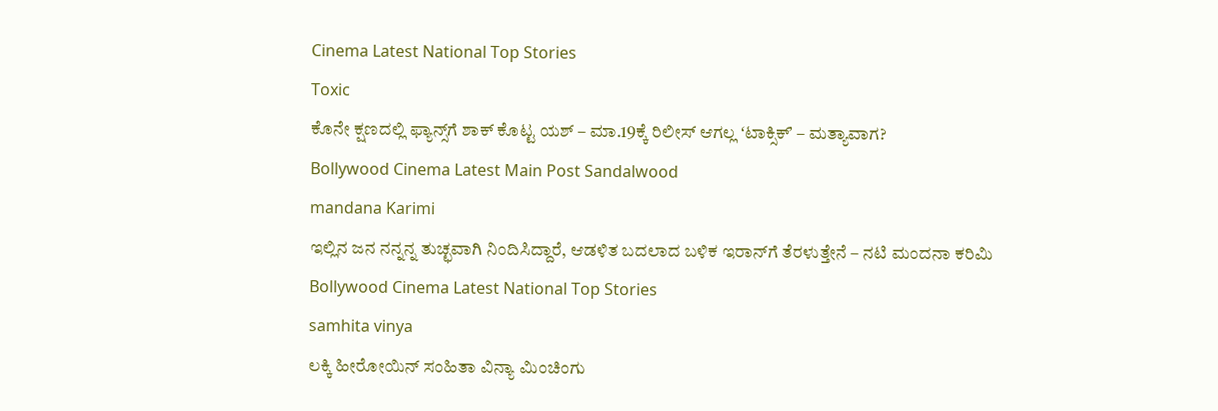Cinema Latest National Top Stories
Toxic
ಕೊನೇ ಕ್ಷಣದಲ್ಲಿ ಫ್ಯಾನ್ಸ್‌ಗೆ ಶಾಕ್ ಕೊಟ್ಟ ಯಶ್ – ಮಾ.19ಕ್ಕೆ ರಿಲೀಸ್‌ ಆಗಲ್ಲ ʻಟಾಕ್ಸಿಕ್ʼ – ಮತ್ಯಾವಾಗ?
Bollywood Cinema Latest Main Post Sandalwood
mandana Karimi
ಇಲ್ಲಿನ ಜನ ನನ್ನನ್ನ ತುಚ್ಛವಾಗಿ ನಿಂದಿಸಿದ್ದಾರೆ, ಆಡಳಿತ ಬದಲಾದ ಬಳಿಕ ಇರಾನ್‌ಗೆ ತೆರಳುತ್ತೇನೆ – ನಟಿ ಮಂದನಾ ಕರಿಮಿ
Bollywood Cinema Latest National Top Stories
samhita vinya
ಲಕ್ಕಿ ಹೀರೋಯಿನ್ ಸಂಹಿತಾ ವಿನ್ಯಾ ಮಿಂಚಿಂಗು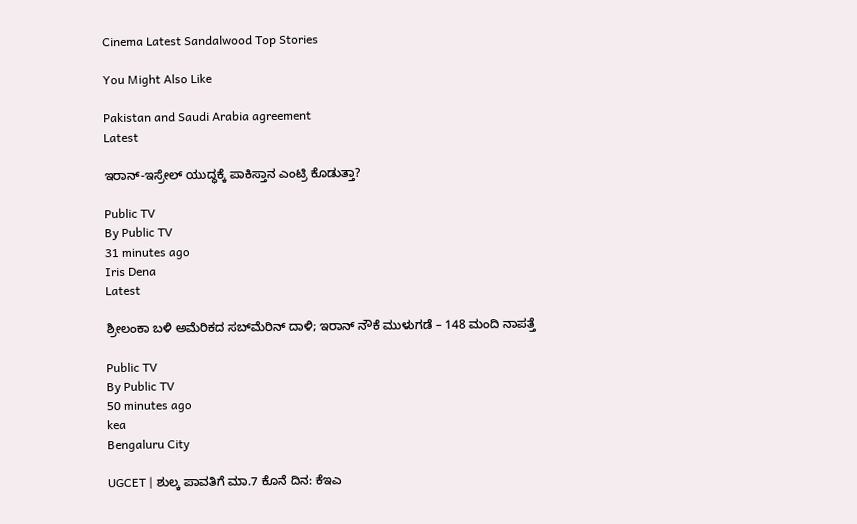Cinema Latest Sandalwood Top Stories

You Might Also Like

Pakistan and Saudi Arabia agreement
Latest

ಇರಾನ್-ಇಸ್ರೇಲ್ ಯುದ್ಧಕ್ಕೆ ಪಾಕಿಸ್ತಾನ ಎಂಟ್ರಿ ಕೊಡುತ್ತಾ?

Public TV
By Public TV
31 minutes ago
Iris Dena
Latest

ಶ್ರೀಲಂಕಾ ಬಳಿ ಅಮೆರಿಕದ ಸಬ್‌ಮೆರಿನ್ ದಾಳಿ; ಇರಾನ್‌ ನೌಕೆ ಮುಳುಗಡೆ – 148 ಮಂದಿ ನಾಪತ್ತೆ

Public TV
By Public TV
50 minutes ago
kea
Bengaluru City

UGCET | ಶುಲ್ಕ ಪಾವತಿಗೆ ಮಾ.7 ಕೊನೆ ದಿನ: ಕೆಇಎ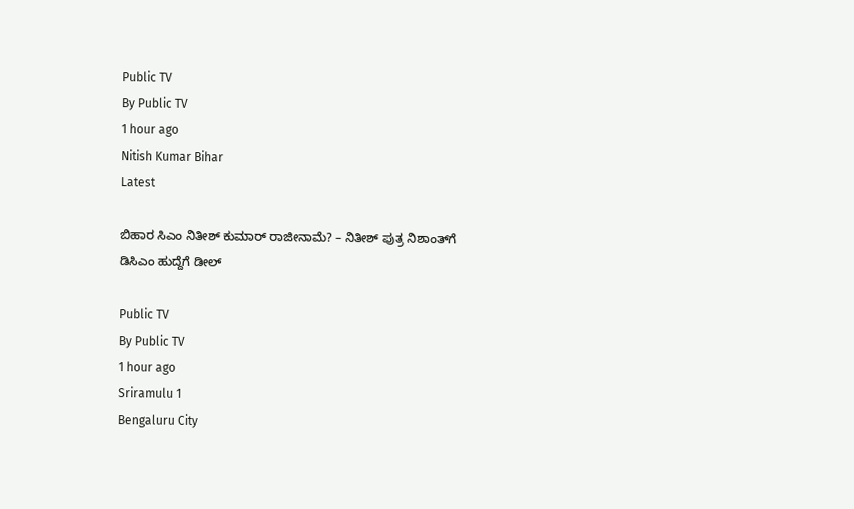Public TV
By Public TV
1 hour ago
Nitish Kumar Bihar
Latest

ಬಿಹಾರ ಸಿಎಂ ನಿತೀಶ್ ಕುಮಾರ್ ರಾಜೀನಾಮೆ? – ನಿತೀಶ್ ಪುತ್ರ ನಿಶಾಂತ್‌ಗೆ ಡಿಸಿಎಂ ಹುದ್ದೆಗೆ ಡೀಲ್

Public TV
By Public TV
1 hour ago
Sriramulu 1
Bengaluru City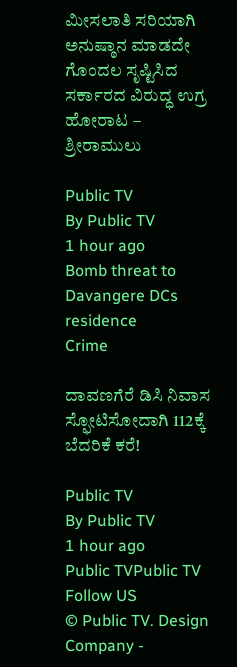ಮೀಸಲಾತಿ ಸರಿಯಾಗಿ ಅನುಷ್ಠಾನ ಮಾಡದೇ ಗೊಂದಲ ಸೃಷ್ಟಿಸಿದ ಸರ್ಕಾರದ ವಿರುದ್ಧ ಉಗ್ರ ಹೋರಾಟ – ಶ್ರೀರಾಮುಲು

Public TV
By Public TV
1 hour ago
Bomb threat to Davangere DCs residence
Crime

ದಾವಣಗೆರೆ ಡಿಸಿ ನಿವಾಸ ಸ್ಫೋಟಿಸೋದಾಗಿ 112ಕ್ಕೆ ಬೆದರಿಕೆ ಕರೆ!

Public TV
By Public TV
1 hour ago
Public TVPublic TV
Follow US
© Public TV. Design Company -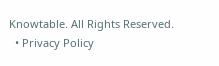Knowtable. All Rights Reserved.
  • Privacy Policy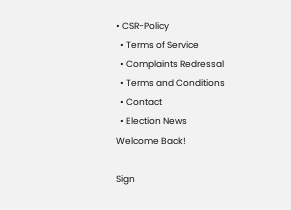• CSR-Policy
  • Terms of Service
  • Complaints Redressal
  • Terms and Conditions
  • Contact
  • Election News
Welcome Back!

Sign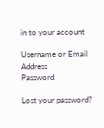in to your account

Username or Email Address
Password

Lost your password?